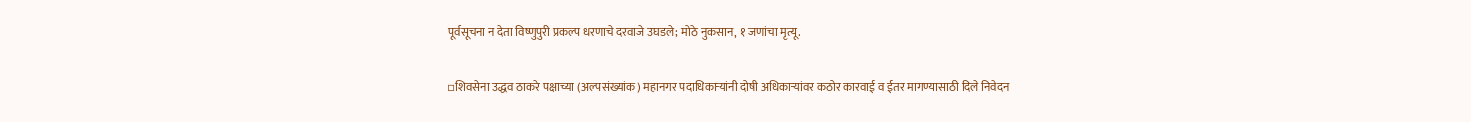पूर्वसूचना न देता विष्णुपुरी प्रकल्प धरणाचे दरवाजे उघडले; मोठे नुकसान, १ जणांचा मृत्यू.

▫शिवसेना उद्धव ठाकरे पक्षाच्या (अल्पसंख्यांक) महानगर पदाधिकाऱ्यांनी दोषी अधिकाऱ्यांवर कठोर कारवाई व ईतर मागण्यासाठी दिले निवेदन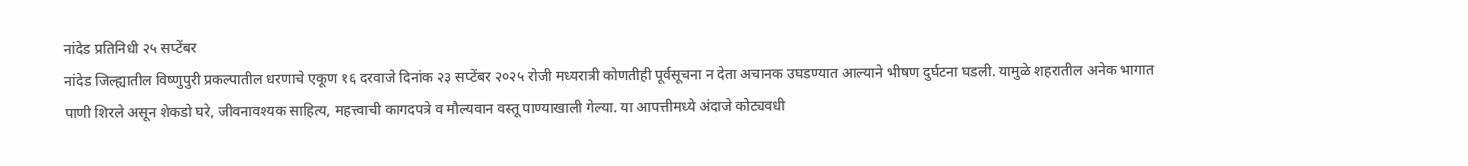नांदेड प्रतिनिधी २५ सप्टेंबर
नांदेड जिल्ह्यातील विष्णुपुरी प्रकल्पातील धरणाचे एकूण १६ दरवाजे दिनांक २३ सप्टेंबर २०२५ रोजी मध्यरात्री कोणतीही पूर्वसूचना न देता अचानक उघडण्यात आल्याने भीषण दुर्घटना घडली. यामुळे शहरातील अनेक भागात पाणी शिरले असून शेकडो घरे, जीवनावश्यक साहित्य, महत्त्वाची कागदपत्रे व मौल्यवान वस्तू पाण्याखाली गेल्या. या आपत्तीमध्ये अंदाजे कोट्यवधी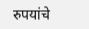रुपयांचे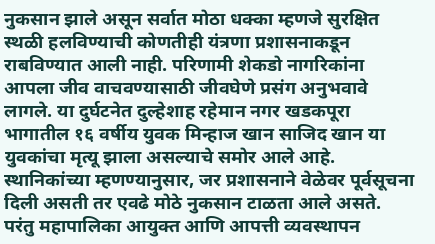नुकसान झाले असून सर्वात मोठा धक्का म्हणजे सुरक्षित स्थळी हलविण्याची कोणतीही यंत्रणा प्रशासनाकडून राबविण्यात आली नाही. परिणामी शेकडो नागरिकांना आपला जीव वाचवण्यासाठी जीवघेणे प्रसंग अनुभवावे लागले. या दुर्घटनेत दुल्हेशाह रहेमान नगर खडकपूरा भागातील १६ वर्षीय युवक मिन्हाज खान साजिद खान या युवकांचा मृत्यू झाला असल्याचे समोर आले आहे.
स्थानिकांच्या म्हणण्यानुसार, जर प्रशासनाने वेळेवर पूर्वसूचना दिली असती तर एवढे मोठे नुकसान टाळता आले असते. परंतु महापालिका आयुक्त आणि आपत्ती व्यवस्थापन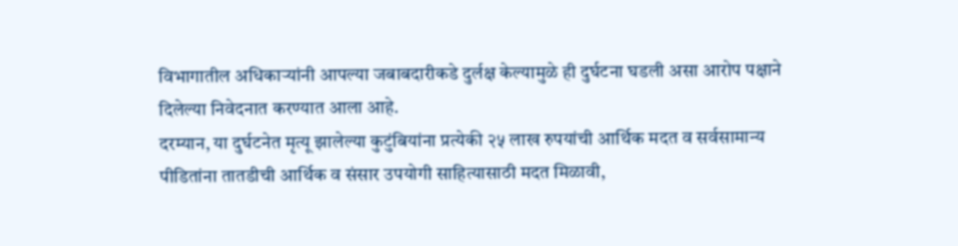विभागातील अधिकाऱ्यांनी आपल्या जबाबदारीकडे दुर्लक्ष केल्यामुळे ही दुर्घटना घडली असा आरोप पक्षाने दिलेल्या निवेदनात करण्यात आला आहे.
दरम्यान, या दुर्घटनेत मृत्यू झालेल्या कुटुंबियांना प्रत्येकी २५ लाख रुपयांची आर्थिक मदत व सर्वसामान्य पीडितांना तातडीची आर्थिक व संसार उपयोगी साहित्यासाठी मदत मिळावी,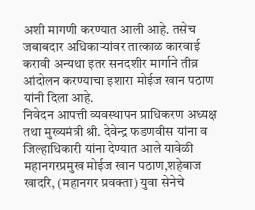अशी मागणी करण्यात आली आहे. तसेच जबाबदार अधिकाऱ्यांवर तात्काळ कारवाई करावी अन्यथा इतर सनदशीर मार्गाने तीव्र आंदोलन करण्याचा इशारा मोईज खान पठाण यांनी दिला आहे.
निवेदन आपत्ती व्यवस्थापन प्राधिकरण अध्यक्ष तथा मुख्यमंत्री श्री. देवेन्द्र फडणवीस यांना व जिल्हाधिकारी यांना देण्यात आले यावेळी महानगरप्रमुख मोईज खान पठाण,शहेबाज खादरि, (महानगर प्रवक्ता) युवा सेनेचे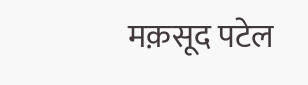मक़सूद पटेल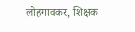लोहगावकर, शिक्षक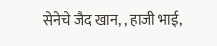सेनेचे जैद खान, , हाजी भाई,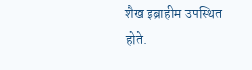शैख इब्राहीम उपस्थित होते.